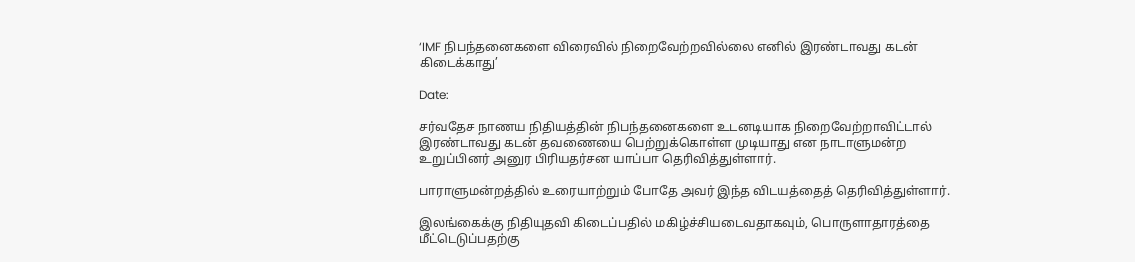‘IMF நிபந்தனைகளை விரைவில் நிறைவேற்றவில்லை எனில் இரண்டாவது கடன் கிடைக்காது’

Date:

சர்வதேச நாணய நிதியத்தின் நிபந்தனைகளை உடனடியாக நிறைவேற்றாவிட்டால் இரண்டாவது கடன் தவணையை பெற்றுக்கொள்ள முடியாது என நாடாளுமன்ற உறுப்பினர் அனுர பிரியதர்சன யாப்பா தெரிவித்துள்ளார்.

பாராளுமன்றத்தில் உரையாற்றும் போதே அவர் இந்த விடயத்தைத் தெரிவித்துள்ளார்.

இலங்கைக்கு நிதியுதவி கிடைப்பதில் மகிழ்ச்சியடைவதாகவும், பொருளாதாரத்தை மீட்டெடுப்பதற்கு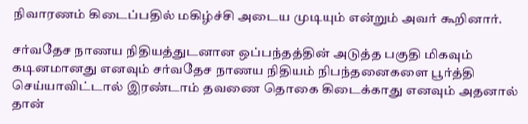நிவாரணம் கிடைப்பதில் மகிழ்ச்சி அடைய முடியும் என்றும் அவர் கூறினார்.

சர்வதேச நாணய நிதியத்துடனான ஒப்பந்தத்தின் அடுத்த பகுதி மிகவும் கடினமானது எனவும் சர்வதேச நாணய நிதியம் நிபந்தனைகளை பூர்த்தி செய்யாவிட்டால் இரண்டாம் தவணை தொகை கிடைக்காது எனவும் அதனால் தான்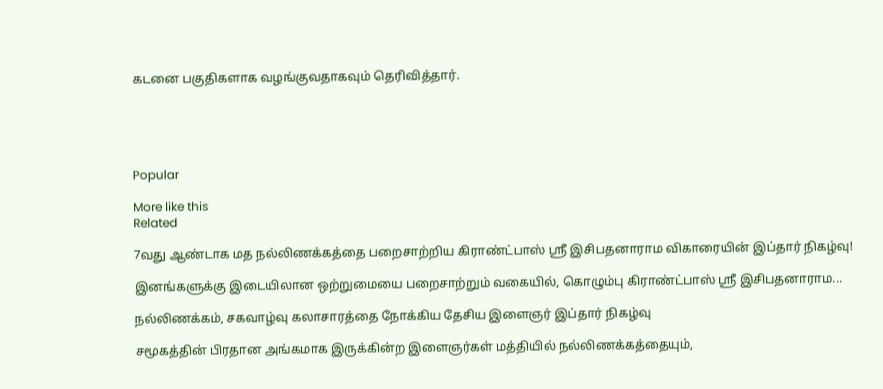கடனை பகுதிகளாக வழங்குவதாகவும் தெரிவித்தார்.





Popular

More like this
Related

7வது ஆண்டாக மத நல்லிணக்கத்தை பறைசாற்றிய கிராண்ட்பாஸ் ஸ்ரீ இசிபதனாராம விகாரையின் இப்தார் நிகழ்வு!

இனங்களுக்கு இடையிலான ஒற்றுமையை பறைசாற்றும் வகையில், கொழும்பு கிராண்ட்பாஸ் ஸ்ரீ இசிபதனாராம...

நல்லிணக்கம், சகவாழ்வு கலாசாரத்தை நோக்கிய தேசிய இளைஞர் இப்தார் நிகழ்வு

சமூகத்தின் பிரதான அங்கமாக இருக்கின்ற இளைஞர்கள் மத்தியில் நல்லிணக்கத்தையும்,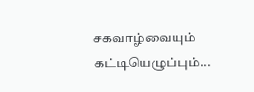சகவாழ்வையும் கட்டியெழுப்பும்...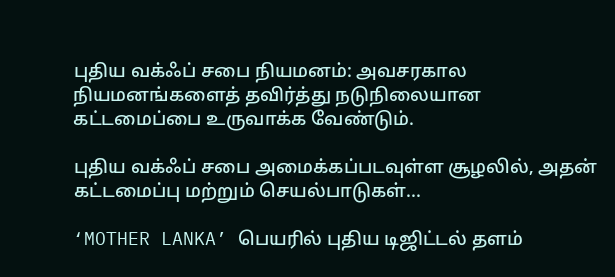புதிய வக்ஃப் சபை நியமனம்: அவசரகால நியமனங்களைத் தவிர்த்து நடுநிலையான கட்டமைப்பை உருவாக்க வேண்டும்.

புதிய வக்ஃப் சபை அமைக்கப்படவுள்ள சூழலில், அதன் கட்டமைப்பு மற்றும் செயல்பாடுகள்...

‘MOTHER LANKA’ பெயரில் புதிய டிஜிட்டல் தளம்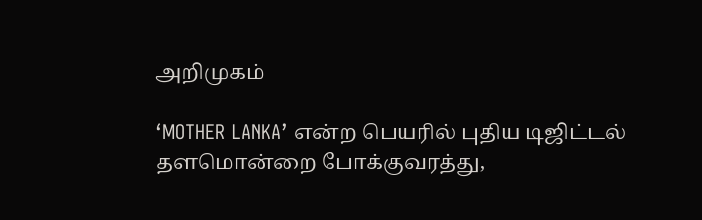அறிமுகம்

‘MOTHER LANKA’ என்ற பெயரில் புதிய டிஜிட்டல் தளமொன்றை போக்குவரத்து,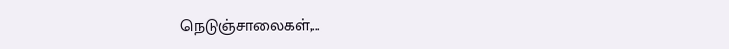நெடுஞ்சாலைகள்,...